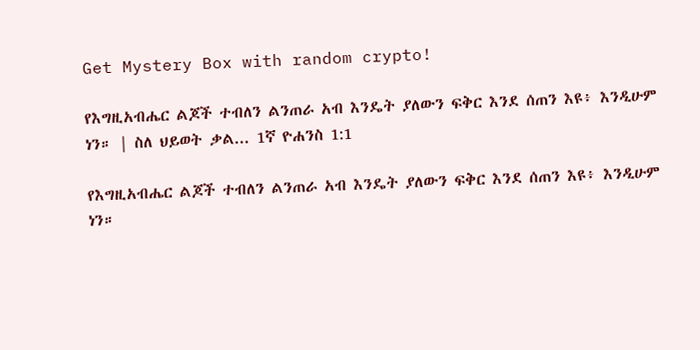Get Mystery Box with random crypto!

የእግዚአብሔር ልጆች ተብለን ልንጠራ አብ እንዴት ያለውን ፍቅር እንደ ሰጠን እዩ፥ እንዲሁም ነን። | ስለ ህይወት ቃል... 1ኛ ዮሐንስ 1:1

የእግዚአብሔር ልጆች ተብለን ልንጠራ አብ እንዴት ያለውን ፍቅር እንደ ሰጠን እዩ፥ እንዲሁም ነን።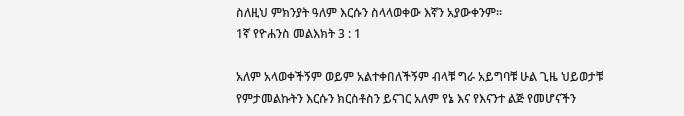ስለዚህ ምክንያት ዓለም እርሱን ስላላወቀው እኛን አያውቀንም።
1ኛ የዮሐንስ መልእክት 3 : 1

አለም አላወቀችኝም ወይም አልተቀበለችኝም ብላቹ ግራ አይግባቹ ሁል ጊዜ ህይወታቹ የምታመልኩትን እርሱን ክርስቶስን ይናገር አለም የኔ እና የእናንተ ልጅ የመሆናችን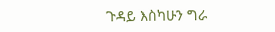ጉዳይ እስካሁን ግራ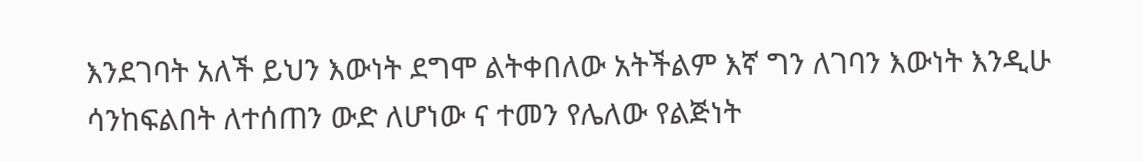እንደገባት አለች ይህን እውነት ደግሞ ልትቀበለው አትችልም እኛ ግን ለገባን እውነት እንዲሁ ሳንከፍልበት ለተሰጠን ውድ ለሆነው ና ተመን የሌለው የልጅነት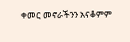ቀመር መኖራችንን አናቆምም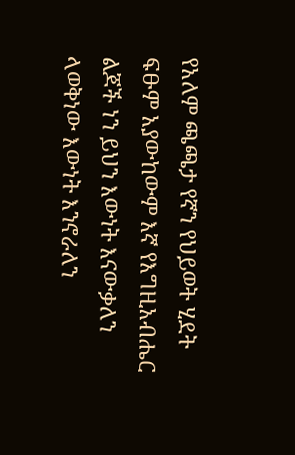የአለም ጫጫታ የኛን የህይወት ሂደት ፍፁም አያውከውም እኛ የእግዚአብሔር ልጆች ነን ይህን እውነት እናውቃለን ላወቅነው እውነት እንኖራለን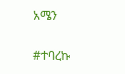አሜን

#ተባረኩ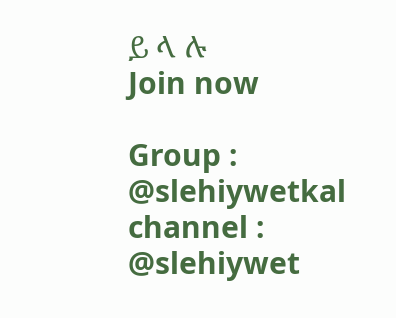ይ ላ ሉ
Join now

Group : @slehiywetkal
channel : @slehiywet